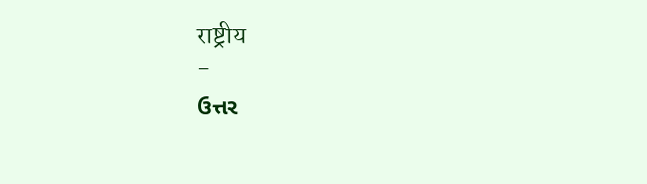राष्ट्रीय
-
ઉત્તર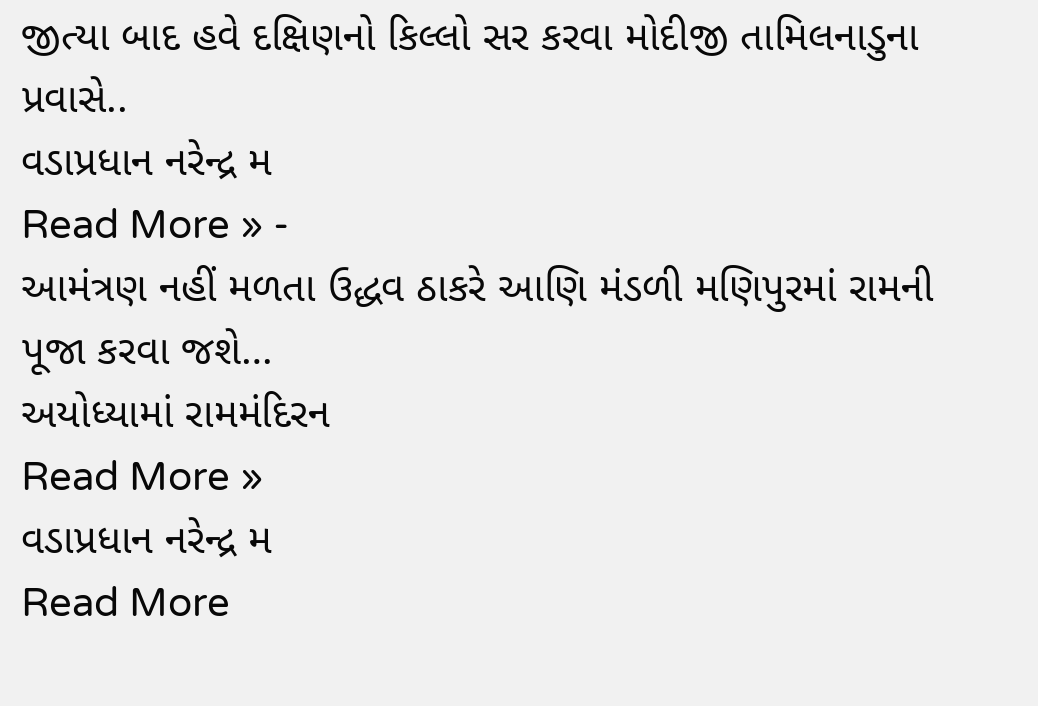જીત્યા બાદ હવે દક્ષિણનો કિલ્લો સર કરવા મોદીજી તામિલનાડુના પ્રવાસે..
વડાપ્રધાન નરેન્દ્ર મ
Read More » -
આમંત્રણ નહીં મળતા ઉદ્ધવ ઠાકરે આણિ મંડળી મણિપુરમાં રામની પૂજા કરવા જશે…
અયોધ્યામાં રામમંદિરન
Read More »
વડાપ્રધાન નરેન્દ્ર મ
Read More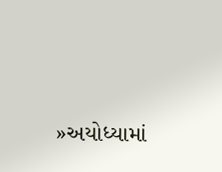»અયોધ્યામાં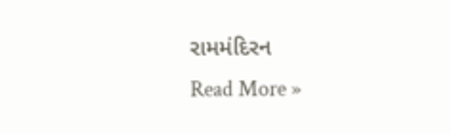રામમંદિરન
Read More »